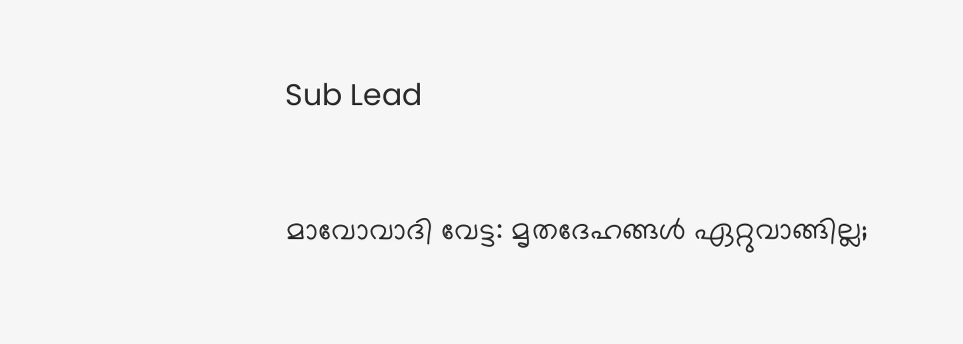Sub Lead

മാവോവാദി വേട്ട: മൃതദേഹങ്ങള്‍ ഏറ്റുവാങ്ങില്ല;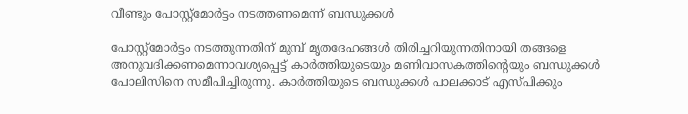വീണ്ടും പോസ്റ്റ്‌മോര്‍ട്ടം നടത്തണമെന്ന് ബന്ധുക്കള്‍

പോസ്റ്റ്‌മോര്‍ട്ടം നടത്തുന്നതിന് മുമ്പ് മൃതദേഹങ്ങള്‍ തിരിച്ചറിയുന്നതിനായി തങ്ങളെ അനുവദിക്കണമെന്നാവശ്യപ്പെട്ട് കാര്‍ത്തിയുടെയും മണിവാസകത്തിന്റെയും ബന്ധുക്കള്‍ പോലിസിനെ സമീപിച്ചിരുന്നു. കാര്‍ത്തിയുടെ ബന്ധുക്കള്‍ പാലക്കാട് എസ്പിക്കും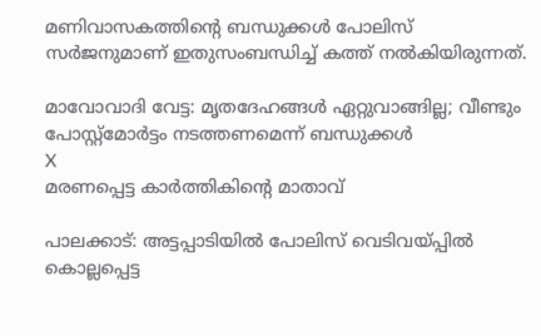മണിവാസകത്തിന്റെ ബന്ധുക്കള്‍ പോലിസ് സര്‍ജനുമാണ് ഇതുസംബന്ധിച്ച് കത്ത് നല്‍കിയിരുന്നത്.

മാവോവാദി വേട്ട: മൃതദേഹങ്ങള്‍ ഏറ്റുവാങ്ങില്ല; വീണ്ടും പോസ്റ്റ്‌മോര്‍ട്ടം നടത്തണമെന്ന് ബന്ധുക്കള്‍
X
മരണപ്പെട്ട കാര്‍ത്തികിന്റെ മാതാവ്

പാലക്കാട്: അട്ടപ്പാടിയില്‍ പോലിസ് വെടിവയ്പ്പില്‍ കൊല്ലപ്പെട്ട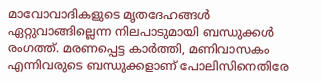മാവോവാദികളുടെ മൃതദേഹങ്ങള്‍ ഏറ്റുവാങ്ങില്ലെന്ന നിലപാടുമായി ബന്ധുക്കള്‍ രംഗത്ത്. മരണപ്പെട്ട കാര്‍ത്തി, മണിവാസകം എന്നിവരുടെ ബന്ധുക്കളാണ് പോലിസിനെതിരേ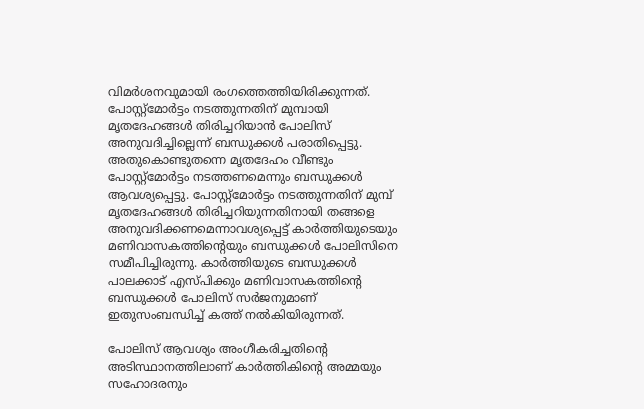വിമര്‍ശനവുമായി രംഗത്തെത്തിയിരിക്കുന്നത്. പോസ്റ്റ്‌മോര്‍ട്ടം നടത്തുന്നതിന് മുമ്പായി മൃതദേഹങ്ങള്‍ തിരിച്ചറിയാന്‍ പോലിസ് അനുവദിച്ചില്ലെന്ന് ബന്ധുക്കള്‍ പരാതിപ്പെട്ടു. അതുകൊണ്ടുതന്നെ മൃതദേഹം വീണ്ടും പോസ്റ്റ്‌മോര്‍ട്ടം നടത്തണമെന്നും ബന്ധുക്കള്‍ ആവശ്യപ്പെട്ടു. പോസ്റ്റ്‌മോര്‍ട്ടം നടത്തുന്നതിന് മുമ്പ് മൃതദേഹങ്ങള്‍ തിരിച്ചറിയുന്നതിനായി തങ്ങളെ അനുവദിക്കണമെന്നാവശ്യപ്പെട്ട് കാര്‍ത്തിയുടെയും മണിവാസകത്തിന്റെയും ബന്ധുക്കള്‍ പോലിസിനെ സമീപിച്ചിരുന്നു. കാര്‍ത്തിയുടെ ബന്ധുക്കള്‍ പാലക്കാട് എസ്പിക്കും മണിവാസകത്തിന്റെ ബന്ധുക്കള്‍ പോലിസ് സര്‍ജനുമാണ് ഇതുസംബന്ധിച്ച് കത്ത് നല്‍കിയിരുന്നത്.

പോലിസ് ആവശ്യം അംഗീകരിച്ചതിന്റെ അടിസ്ഥാനത്തിലാണ് കാര്‍ത്തികിന്റെ അമ്മയും സഹോദരനും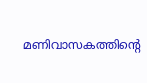മണിവാസകത്തിന്റെ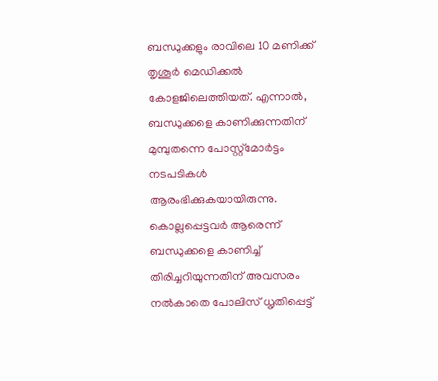ബന്ധുക്കളും രാവിലെ 10 മണിക്ക് തൃശൂര്‍ മെഡിക്കല്‍ കോളജിലെത്തിയത്. എന്നാല്‍, ബന്ധുക്കളെ കാണിക്കുന്നതിന് മുമ്പുതന്നെ പോസ്റ്റ്‌മോര്‍ട്ടം നടപടികള്‍ ആരംഭിക്കുകയായിരുന്നു. കൊല്ലപ്പെട്ടവര്‍ ആരെന്ന് ബന്ധുക്കളെ കാണിച്ച് തിരിച്ചറിയുന്നതിന് അവസരം നല്‍കാതെ പോലിസ് ധൃതിപ്പെട്ട്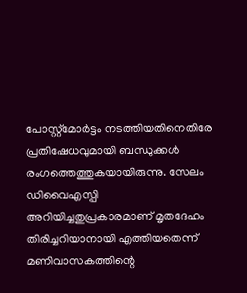പോസ്റ്റ്‌മോര്‍ട്ടം നടത്തിയതിനെതിരേ പ്രതിഷേധവുമായി ബന്ധുക്കള്‍ രംഗത്തെത്തുകയായിരുന്നു. സേലം ഡിവൈഎസ്പി അറിയിച്ചതുപ്രകാരമാണ് മൃതദേഹം തിരിച്ചറിയാനായി എത്തിയതെന്ന് മണിവാസകത്തിന്റെ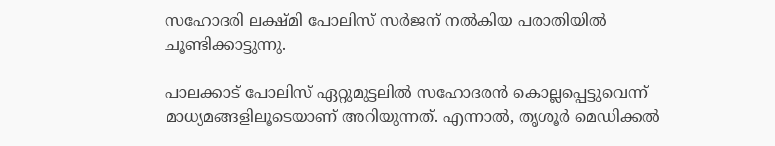സഹോദരി ലക്ഷ്മി പോലിസ് സര്‍ജന് നല്‍കിയ പരാതിയില്‍ ചൂണ്ടിക്കാട്ടുന്നു.

പാലക്കാട് പോലിസ് ഏറ്റുമുട്ടലില്‍ സഹോദരന്‍ കൊല്ലപ്പെട്ടുവെന്ന് മാധ്യമങ്ങളിലൂടെയാണ് അറിയുന്നത്. എന്നാല്‍, തൃശൂര്‍ മെഡിക്കല്‍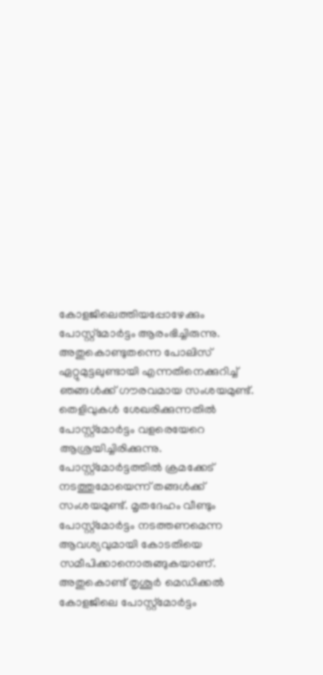കോളജിലെത്തിയപ്പോഴേക്കും പോസ്റ്റ്‌മോര്‍ട്ടം ആരംഭിച്ചിരുന്നു. അതുകൊണ്ടുതന്നെ പോലിസ് ഏറ്റുമുട്ടലുണ്ടായി എന്നതിനെക്കുറിച്ച് ഞങ്ങള്‍ക്ക് ഗൗരവമായ സംശയമുണ്ട്. തെളിവുകള്‍ ശേഖരിക്കുന്നതില്‍ പോസ്റ്റ്‌മോര്‍ട്ടം വളരെയേറെ ആശ്രയിച്ചിരിക്കുന്നു. പോസ്റ്റ്‌മോര്‍ട്ടത്തില്‍ ക്രമക്കേട് നടത്തുമോയെന്ന് തങ്ങള്‍ക്ക് സംശയമുണ്ട്. മൃതദേഹം വീണ്ടും പോസ്റ്റ്‌മോര്‍ട്ടം നടത്തണമെന്ന ആവശ്യവുമായി കോടതിയെ സമീപിക്കാനൊരുങ്ങുകയാണ്. അതുകൊണ്ട് തൃശൂര്‍ മെഡിക്കല്‍ കോളജിലെ പോസ്റ്റ്‌മോര്‍ട്ടം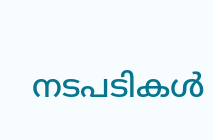നടപടികള്‍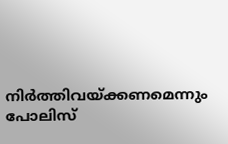നിര്‍ത്തിവയ്ക്കണമെന്നും പോലിസ്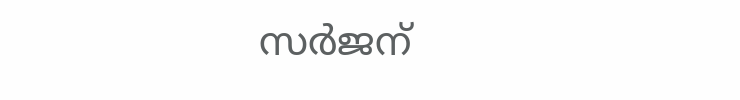സര്‍ജന്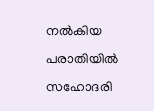നല്‍കിയ പരാതിയില്‍ സഹോദരി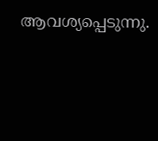ആവശ്യപ്പെടുന്നു.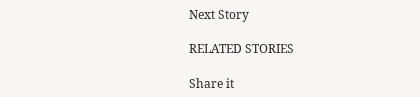Next Story

RELATED STORIES

Share it